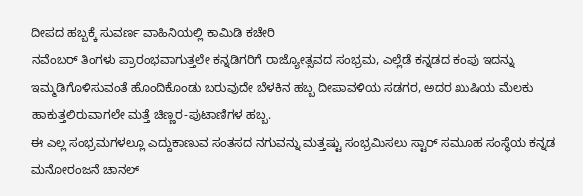ದೀಪದ ಹಬ್ಬಕ್ಕೆ ಸುವರ್ಣ ವಾಹಿನಿಯಲ್ಲಿ ಕಾಮಿಡಿ ಕಚೇರಿ
ನವೆಂಬರ್ ತಿಂಗಳು ಪ್ರಾರಂಭವಾಗುತ್ತಲೇ ಕನ್ನಡಿಗರಿಗೆ ರಾಜ್ಯೋತ್ಸವದ ಸಂಭ್ರಮ, ಎಲ್ಲೆಡೆ ಕನ್ನಡದ ಕಂಪು ಇದನ್ನು ಇಮ್ಮಡಿಗೊಳಿಸುವಂತೆ ಹೊಂದಿಕೊಂಡು ಬರುವುದೇ ಬೆಳಕಿನ ಹಬ್ಬ ದೀಪಾವಳಿಯ ಸಡಗರ, ಅದರ ಖುಷಿಯ ಮೆಲಕು ಹಾಕುತ್ತಲಿರುವಾಗಲೇ ಮತ್ತೆ ಚಿಣ್ಣರ-ಪುಟಾಣಿಗಳ ಹಬ್ಬ.
ಈ ಎಲ್ಲ ಸಂಭ್ರಮಗಳಲ್ಲೂ ಎದ್ದುಕಾಣುವ ಸಂತಸದ ನಗುವನ್ನು ಮತ್ತಷ್ಟು ಸಂಭ್ರಮಿಸಲು ಸ್ಟಾರ್ ಸಮೂಹ ಸಂಸ್ಥೆಯ ಕನ್ನಡ ಮನೋರಂಜನೆ ಚಾನಲ್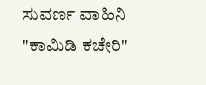ಸುವರ್ಣ ವಾಹಿನಿ "ಕಾಮಿಡಿ ಕಚೇರಿ"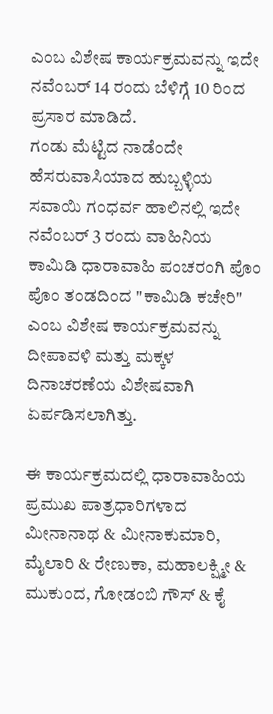ಎಂಬ ವಿಶೇಷ ಕಾರ್ಯಕ್ರಮವನ್ನು ಇದೇ ನವೆಂಬರ್ 14 ರಂದು ಬೆಳಿಗ್ಗೆ 10 ರಿಂದ ಪ್ರಸಾರ ಮಾಡಿದೆ.
ಗಂಡು ಮೆಟ್ಟಿದ ನಾಡೆಂದೇ ಹೆಸರುವಾಸಿಯಾದ ಹುಬ್ಬಳ್ಳಿಯ ಸವಾಯಿ ಗಂಧರ್ವ ಹಾಲಿನಲ್ಲಿ ಇದೇ ನವೆಂಬರ್ 3 ರಂದು ವಾಹಿನಿಯ ಕಾಮಿಡಿ ಧಾರಾವಾಹಿ ಪಂಚರಂಗಿ ಪೊಂ ಪೊಂ ತಂಡದಿಂದ "ಕಾಮಿಡಿ ಕಚೇರಿ" ಎಂಬ ವಿಶೇಷ ಕಾರ್ಯಕ್ರಮವನ್ನು ದೀಪಾವಳಿ ಮತ್ತು ಮಕ್ಕಳ ದಿನಾಚರಣೆಯ ವಿಶೇಷವಾಗಿ ಏರ್ಪಡಿಸಲಾಗಿತ್ತು.

ಈ ಕಾರ್ಯಕ್ರಮದಲ್ಲಿ ಧಾರಾವಾಹಿಯ ಪ್ರಮುಖ ಪಾತ್ರಧಾರಿಗಳಾದ ಮೀನಾನಾಥ & ಮೀನಾಕುಮಾರಿ, ಮೈಲಾರಿ & ರೇಣುಕಾ, ಮಹಾಲಕ್ಷ್ಮೀ & ಮುಕುಂದ, ಗೋಡಂಬಿ ಗೌಸ್ & ಕೈ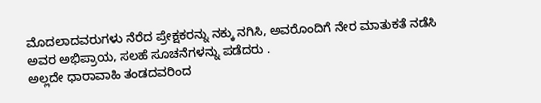ಮೊದಲಾದವರುಗಳು ನೆರೆದ ಪ್ರೇಕ್ಷಕರನ್ನು ನಕ್ಕು ನಗಿಸಿ, ಅವರೊಂದಿಗೆ ನೇರ ಮಾತುಕತೆ ನಡೆಸಿ ಅವರ ಅಭಿಪ್ರಾಯ, ಸಲಹೆ ಸೂಚನೆಗಳನ್ನು ಪಡೆದರು .
ಅಲ್ಲದೇ ಧಾರಾವಾಹಿ ತಂಡದವರಿಂದ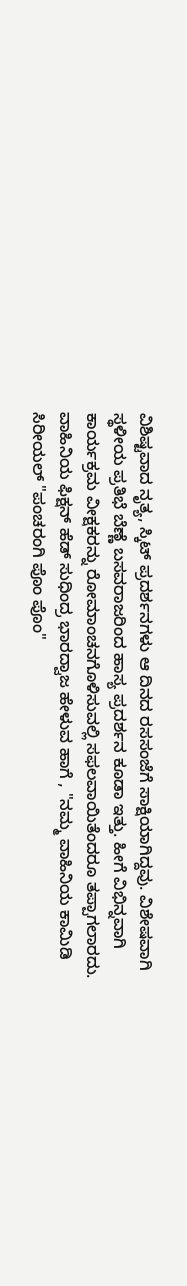ವಿಶಿಷ್ಟವಾದ ನೃತ್ಯ, ಸ್ಕಿಟ್ ಪ್ರದರ್ಶನಗಳು ಆ ದಿನದ ರಸಸಂಜೆಗೆ ಸಾಕ್ಷಿಯಾಗಿದ್ದವು. ವಿಶೇಷವಾಗಿ ಸ್ಥಳೀಯ ಪ್ರತಿಭೆ ಬೆಣ್ಣೆ ಬಸವರಾಜರಿಂದ ಹಾಸ್ಯ ಪ್ರದರ್ಶನ ಕೂಡಾ ಇತ್ತು. ಹೀಗೆ ವಿಭಿನ್ನವಾಗಿ ಕಾರ್ಯಕ್ರಮ ವೀಕ್ಷಕರನ್ನು ರೋಮಾಂಚನಗೊಳಿಸುವಲ್ಲಿ ಸಫಲವಾಯಿತೆಂದರೂ ತಪ್ಪಾಗಲಾರದು.
ವಾಹಿನಿಯ ಫಿಕ್ಷನ್ ಹೆಡ್ ಸುಧಿಂದ್ರ ಭಾರದ್ವಾಜ ಹೇಳುವ ಹಾಗೆ , "ನಮ್ಮ ವಾಹಿನಿಯ ಕಾಮಿಡಿ ಸಿರೀಯಲ್ "ಪಂಚರಂಗಿ ಪೊಂ ಪೊಂ"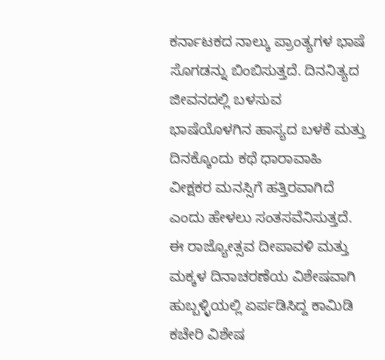ಕರ್ನಾಟಕದ ನಾಲ್ಕು ಪ್ರಾಂತ್ಯಗಳ ಭಾಷೆ ಸೊಗಡನ್ನು ಬಿಂಬಿಸುತ್ತದೆ. ದಿನನಿತ್ಯದ ಜೀವನದಲ್ಲಿ ಬಳಸುವ ಭಾಷೆಯೊಳಗಿನ ಹಾಸ್ಯದ ಬಳಕೆ ಮತ್ತು ದಿನಕ್ಕೊಂದು ಕಥೆ ಧಾರಾವಾಹಿ ವೀಕ್ಷಕರ ಮನಸ್ಸಿಗೆ ಹತ್ತಿರವಾಗಿದೆ ಎಂದು ಹೇಳಲು ಸಂತಸವೆನಿಸುತ್ತದೆ.
ಈ ರಾಜ್ಯೋತ್ಸವ ದೀಪಾವಳಿ ಮತ್ತು ಮಕ್ಕಳ ದಿನಾಚರಣೆಯ ವಿಶೇಷವಾಗಿ ಹುಬ್ಬಳ್ಳಿಯಲ್ಲಿ ಏರ್ಪಡಿಸಿದ್ದ ಕಾಮಿಡಿ ಕಚೇರಿ ವಿಶೇಷ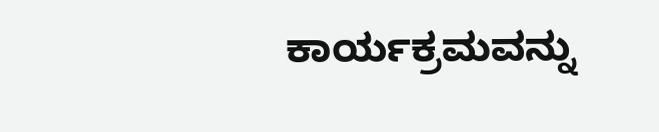ಕಾರ್ಯಕ್ರಮವನ್ನು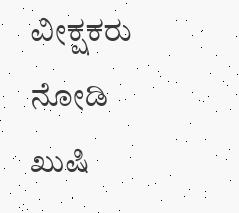ವೀಕ್ಷಕರು ನೋಡಿ ಖುಷಿ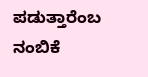ಪಡುತ್ತಾರೆಂಬ ನಂಬಿಕೆ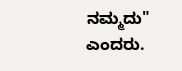ನಮ್ಮದು" ಎಂದರು.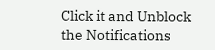Click it and Unblock the Notifications